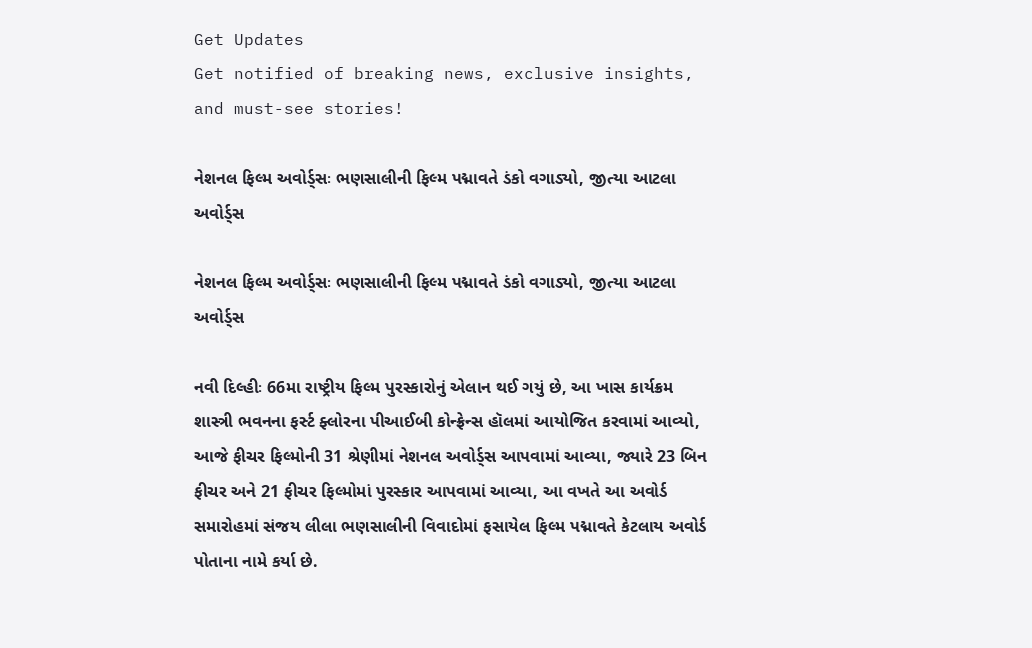Get Updates
Get notified of breaking news, exclusive insights, and must-see stories!

નેશનલ ફિલ્મ અવોર્ડ્સઃ ભણસાલીની ફિલ્મ પદ્માવતે ડંકો વગાડ્યો, જીત્યા આટલા અવોર્ડ્સ

નેશનલ ફિલ્મ અવોર્ડ્સઃ ભણસાલીની ફિલ્મ પદ્માવતે ડંકો વગાડ્યો, જીત્યા આટલા અવોર્ડ્સ

નવી દિલ્હીઃ 66મા રાષ્ટ્રીય ફિલ્મ પુરસ્કારોનું એલાન થઈ ગયું છે, આ ખાસ કાર્યક્રમ શાસ્ત્રી ભવનના ફર્સ્ટ ફ્લોરના પીઆઈબી કોન્ફ્રેન્સ હૉલમાં આયોજિત કરવામાં આવ્યો, આજે ફીચર ફિલ્મોની 31 શ્રેણીમાં નેશનલ અવોર્ડ્સ આપવામાં આવ્યા, જ્યારે 23 બિન ફીચર અને 21 ફીચર ફિલ્મોમાં પુરસ્કાર આપવામાં આવ્યા, આ વખતે આ અવોર્ડ સમારોહમાં સંજય લીલા ભણસાલીની વિવાદોમાં ફસાયેલ ફિલ્મ પદ્માવતે કેટલાય અવોર્ડ પોતાના નામે કર્યા છે.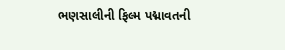ભણસાલીની ફિલ્મ પદ્માવતની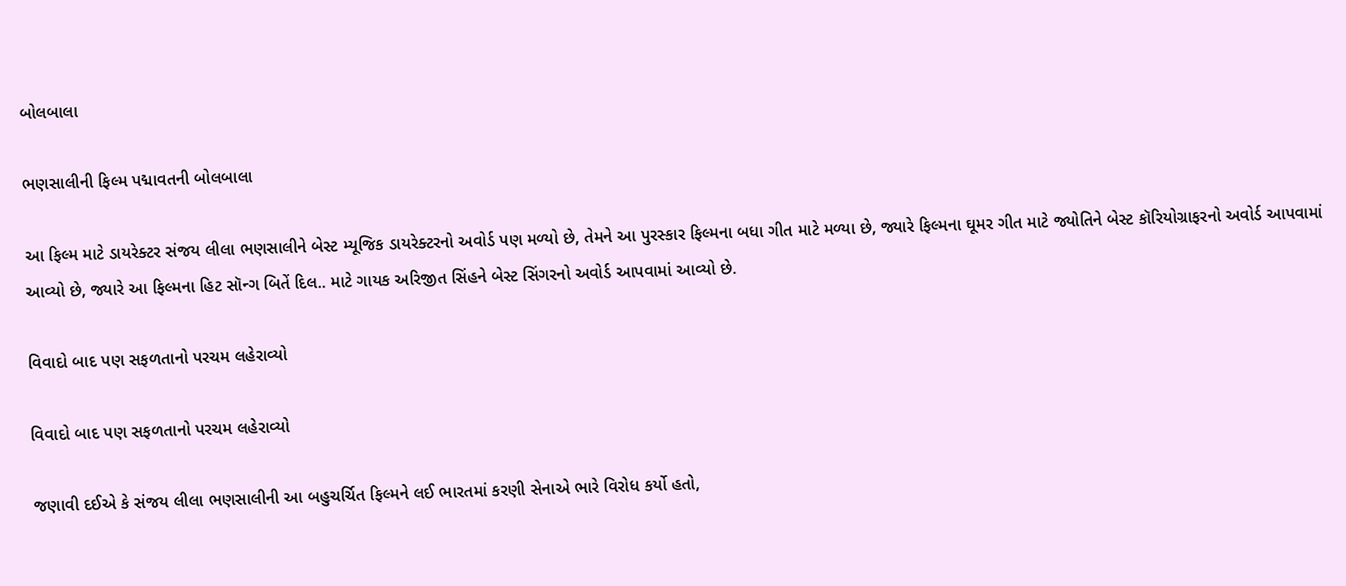બોલબાલા

ભણસાલીની ફિલ્મ પદ્માવતની બોલબાલા

આ ફિલ્મ માટે ડાયરેક્ટર સંજય લીલા ભણસાલીને બેસ્ટ મ્યૂજિક ડાયરેક્ટરનો અવોર્ડ પણ મળ્યો છે, તેમને આ પુરસ્કાર ફિલ્મના બધા ગીત માટે મળ્યા છે, જ્યારે ફિલ્મના ઘૂમર ગીત માટે જ્યોતિને બેસ્ટ કૉરિયોગ્રાફરનો અવોર્ડ આપવામાં આવ્યો છે, જ્યારે આ ફિલ્મના હિટ સૉન્ગ બિતેં દિલ.. માટે ગાયક અરિજીત સિંહને બેસ્ટ સિંગરનો અવોર્ડ આપવામાં આવ્યો છે.

વિવાદો બાદ પણ સફળતાનો પરચમ લહેરાવ્યો

વિવાદો બાદ પણ સફળતાનો પરચમ લહેરાવ્યો

જણાવી દઈએ કે સંજય લીલા ભણસાલીની આ બહુચર્ચિત ફિલ્મને લઈ ભારતમાં કરણી સેનાએ ભારે વિરોધ કર્યો હતો,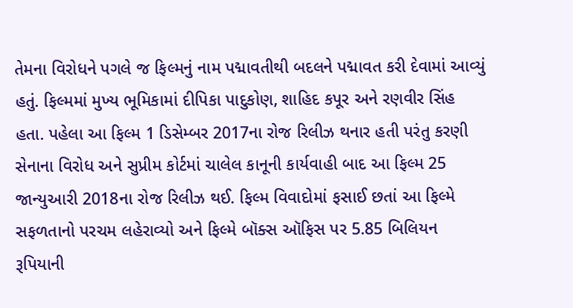તેમના વિરોધને પગલે જ ફિલ્મનું નામ પદ્માવતીથી બદલને પદ્માવત કરી દેવામાં આવ્યું હતું. ફિલ્મમાં મુખ્ય ભૂમિકામાં દીપિકા પાદુકોણ, શાહિદ કપૂર અને રણવીર સિંહ હતા. પહેલા આ ફિલ્મ 1 ડિસેમ્બર 2017ના રોજ રિલીઝ થનાર હતી પરંતુ કરણી સેનાના વિરોધ અને સુપ્રીમ કોર્ટમાં ચાલેલ કાનૂની કાર્યવાહી બાદ આ ફિલ્મ 25 જાન્યુઆરી 2018ના રોજ રિલીઝ થઈ. ફિલ્મ વિવાદોમાં ફસાઈ છતાં આ ફિલ્મે સફળતાનો પરચમ લહેરાવ્યો અને ફિલ્મે બૉક્સ ઑફિસ પર 5.85 બિલિયન રૂપિયાની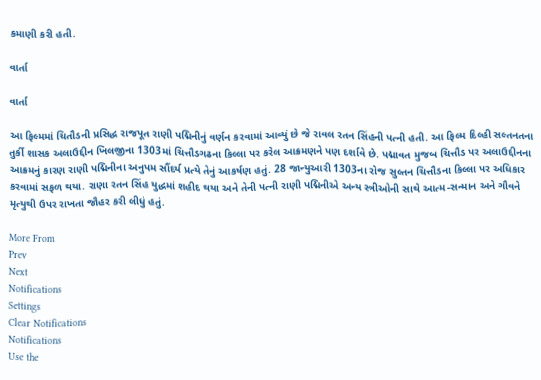કમાણી કરી હતી.

વાર્તા

વાર્તા

આ ફિલ્મમાં ચિતૌડની પ્રસિદ્ધ રાજપૂત રાણી પદ્મિનીનું વર્ણન કરવામાં આવ્યું છે જે રાવલ રતન સિંહની પત્ની હતી. આ ફિલ્મ દિલ્હી સલ્તનતના તુર્કી શાસક અલાઉદ્દીન ખિલજીના 1303માં ચિત્તૌડગઢના કિલ્લા પર કરેલ આક્રમણને પણ દર્શાવે છે. પદ્માવત મુજબ ચિત્તૌડ પર અલાઉદ્દીનના આક્રમનું કારણ રાણી પદ્મિનીના અનુપમ સૌંદર્ય પ્રત્યે તેનું આકર્ષણ હતું. 28 જાન્યુઆરી 1303ના રોજ સુલ્તન ચિત્તૌડના કિલ્લા પર અધિકાર કરવામાં સફળ થયા. રાણા રતન સિંહ યુદ્ધમાં શહીદ થયા અને તેની પત્ની રાણી પદ્મિનીએ અન્ય સ્ત્રીઓની સાથે આત્મ-સન્માન અને ગૌવને મૃત્યુથી ઉપર રાખતા જૌહર કરી લીધું હતું.

More From
Prev
Next
Notifications
Settings
Clear Notifications
Notifications
Use the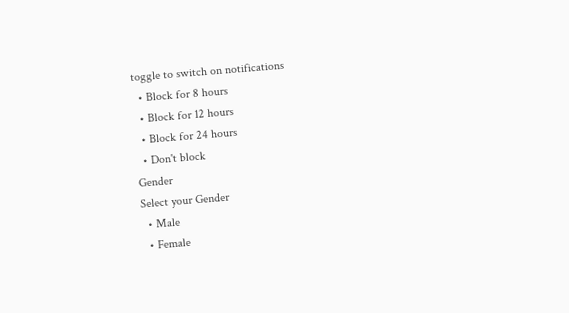toggle to switch on notifications
  • Block for 8 hours
  • Block for 12 hours
  • Block for 24 hours
  • Don't block
Gender
Select your Gender
  • Male
  • Female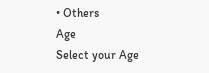• Others
Age
Select your Age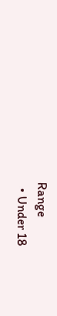Range
  • Under 18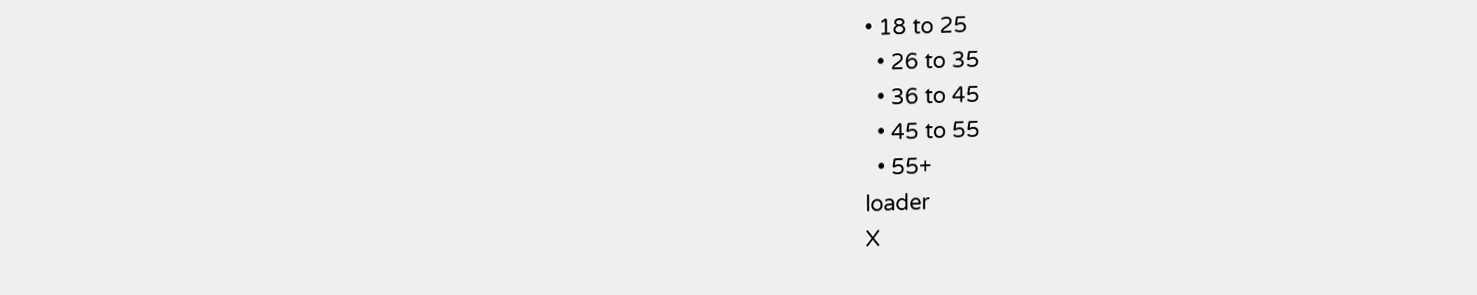• 18 to 25
  • 26 to 35
  • 36 to 45
  • 45 to 55
  • 55+
loader
X